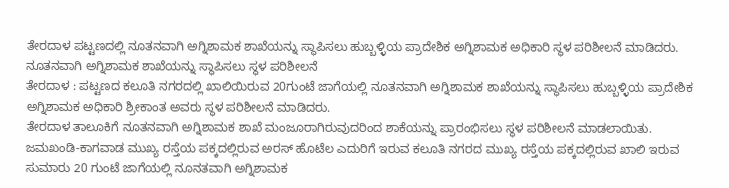ತೇರದಾಳ ಪಟ್ಟಣದಲ್ಲಿ ನೂತನವಾಗಿ ಅಗ್ನಿಶಾಮಕ ಶಾಖೆಯನ್ನು ಸ್ಥಾಪಿಸಲು ಹುಬ್ಬಳ್ಳಿಯ ಪ್ರಾದೇಶಿಕ ಅಗ್ನಿಶಾಮಕ ಅಧಿಕಾರಿ ಸ್ಥಳ ಪರಿಶೀಲನೆ ಮಾಡಿದರು.
ನೂತನವಾಗಿ ಅಗ್ನಿಶಾಮಕ ಶಾಖೆಯನ್ನು ಸ್ಥಾಪಿಸಲು ಸ್ಥಳ ಪರಿಶೀಲನೆ
ತೇರದಾಳ : ಪಟ್ಟಣದ ಕಲೂತಿ ನಗರದಲ್ಲಿ ಖಾಲಿಯಿರುವ 20ಗುಂಟೆ ಜಾಗೆಯಲ್ಲಿ ನೂತನವಾಗಿ ಅಗ್ನಿಶಾಮಕ ಶಾಖೆಯನ್ನು ಸ್ಥಾಪಿಸಲು ಹುಬ್ಬಳ್ಳಿಯ ಪ್ರಾದೇಶಿಕ ಅಗ್ನಿಶಾಮಕ ಅಧಿಕಾರಿ ಶ್ರೀಕಾಂತ ಅವರು ಸ್ಥಳ ಪರಿಶೀಲನೆ ಮಾಡಿದರು.
ತೇರದಾಳ ತಾಲೂಕಿಗೆ ನೂತನವಾಗಿ ಅಗ್ನಿಶಾಮಕ ಶಾಖೆ ಮಂಜೂರಾಗಿರುವುದರಿಂದ ಶಾಕೆಯನ್ನು ಪ್ರಾರಂಭಿಸಲು ಸ್ಥಳ ಪರಿಶೀಲನೆ ಮಾಡಲಾಯಿತು. ಜಮಖಂಡಿ-ಕಾಗವಾಡ ಮುಖ್ಯ ರಸ್ತೆಯ ಪಕ್ಕದಲ್ಲಿರುವ ಅರಸ್ ಹೊಟೆಲ ಎದುರಿಗೆ ಇರುವ ಕಲೂತಿ ನಗರದ ಮುಖ್ಯ ರಸ್ತೆಯ ಪಕ್ಕದಲ್ಲಿರುವ ಖಾಲಿ ಇರುವ ಸುಮಾರು 20 ಗುಂಟೆ ಜಾಗೆಯಲ್ಲಿ ನೂನತವಾಗಿ ಅಗ್ನಿಶಾಮಕ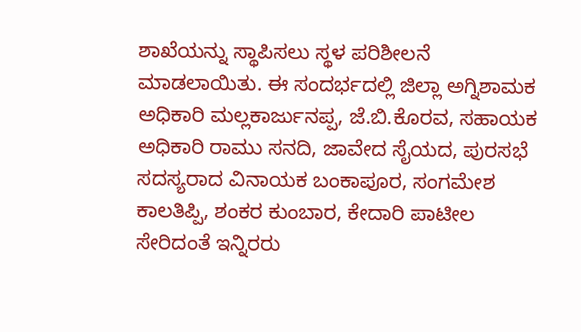ಶಾಖೆಯನ್ನು ಸ್ಥಾಪಿಸಲು ಸ್ಥಳ ಪರಿಶೀಲನೆ ಮಾಡಲಾಯಿತು. ಈ ಸಂದರ್ಭದಲ್ಲಿ ಜಿಲ್ಲಾ ಅಗ್ನಿಶಾಮಕ ಅಧಿಕಾರಿ ಮಲ್ಲಕಾರ್ಜುನಪ್ಪ, ಜೆ.ಬಿ.ಕೊರವ, ಸಹಾಯಕ ಅಧಿಕಾರಿ ರಾಮು ಸನದಿ, ಜಾವೇದ ಸೈಯದ, ಪುರಸಭೆ ಸದಸ್ಯರಾದ ವಿನಾಯಕ ಬಂಕಾಪೂರ, ಸಂಗಮೇಶ ಕಾಲತಿಪ್ಪಿ, ಶಂಕರ ಕುಂಬಾರ, ಕೇದಾರಿ ಪಾಟೀಲ ಸೇರಿದಂತೆ ಇನ್ನಿರರು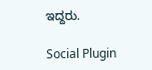ಇದ್ದರು.

Social Plugin